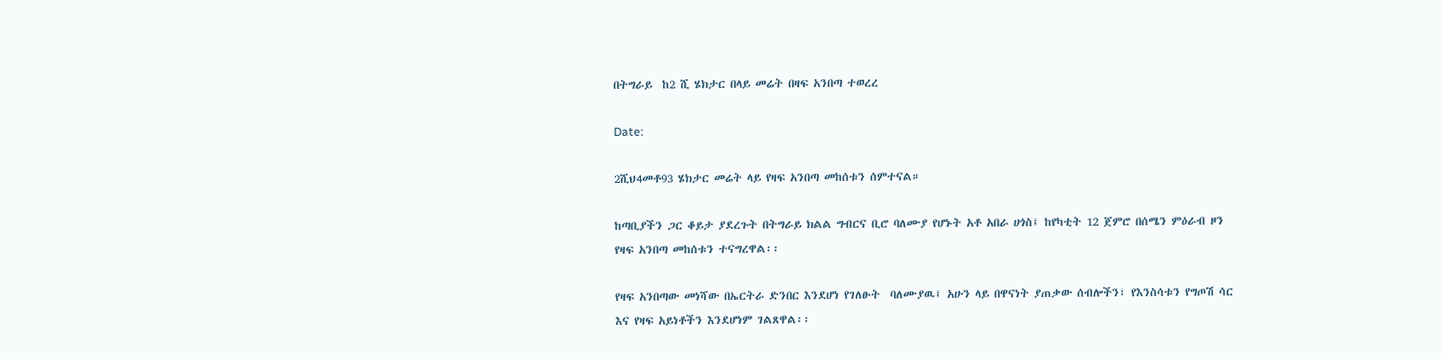በትግራይ  ከ2 ሺ ሄክታር በላይ መሬት በዛፍ አንበጣ ተወረረ

Date:

2ሺህ4መቶ93 ሄክታር መሬት ላይ የዛፍ አንበጣ መከሰቱን ሰምተናል።

ከጣቢያችን ጋር ቆይታ ያደረጉት በትግራይ ክልል ግብርና ቢሮ ባለሙያ የሆኑት አቶ አበራ ሀጎስ፤ ከየካቲት 12 ጀምሮ በሰሜን ምዕራብ ዞን የዛፍ አንበጣ መከሰቱን ተናግረዋል፡፡

የዛፍ አንበጣው መነሻው በኤርትራ ድንበር እንደሆነ የገለፁት  ባለሙያዉ፤ አሁን ላይ በዋናነት ያጠቃው ሰብሎችን፣ የእንስሳቱን የግጦሽ ሳር እና የዛፍ አይነቶችን እንደሆነም ገልጸዋል፡፡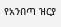የአንበጣ ዝርያ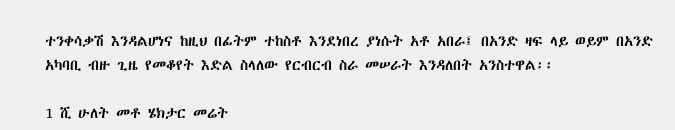ተንቀሳቃሽ እንዳልሆነና ከዚህ በፊትም ተከስቶ እንደነበረ ያነሱት አቶ አበራ፤ በአንድ ዛፍ ላይ ወይም በአንድ አካባቢ ብዙ ጊዜ የመቆየት እድል ስላለው የርብርብ ስራ መሠራት እንዳለበት አንስተዋል፡፡

1 ሺ ሁለት መቶ ሄክታር መሬት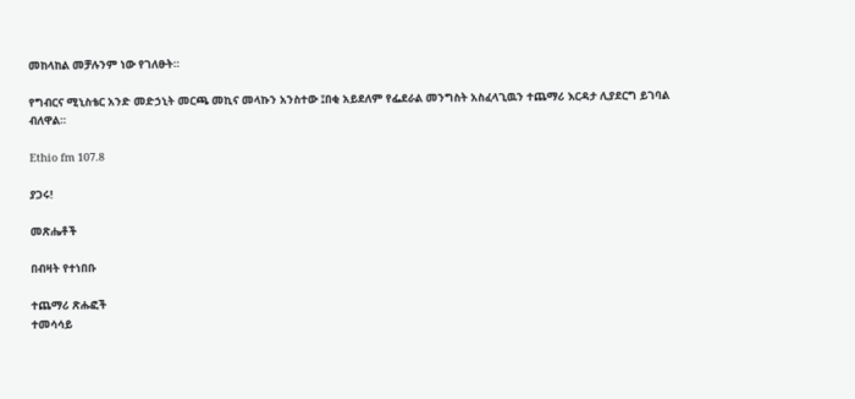መከላከል መቻሉንም ነው የገለፁት።

የግብርና ሚኒስቴር አንድ መድኃኒት መርጫ መኪና መላኩን አንስተው ፤በቂ አይደለም የፌደራል መንግስት አስፈላጊዉን ተጨማሪ እርዳታ ሊያደርግ ይገባል ብለዋል።

Ethio fm 107.8

ያጋሩ!

መጽሔቶች

በብዛት የተነበቡ

ተጨማሪ ጽሑፎች
ተመሳሳይ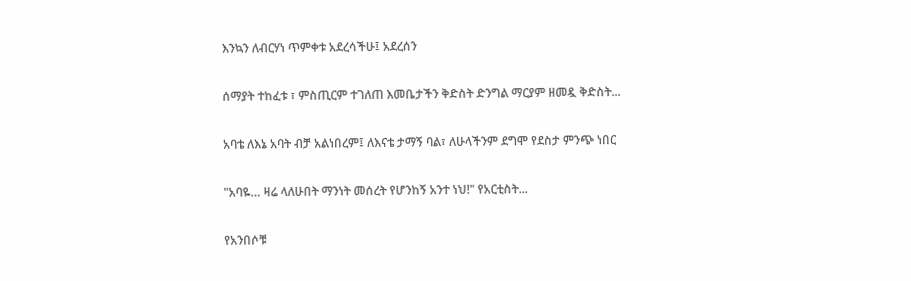እንኳን ለብርሃነ ጥምቀቱ አደረሳችሁ፤ አደረሰን

ሰማያት ተከፈቱ ፣ ምስጢርም ተገለጠ እመቤታችን ቅድስት ድንግል ማርያም ዘመዷ ቅድስት...

አባቴ ለእኔ አባት ብቻ አልነበረም፤ ለእናቴ ታማኝ ባል፣ ለሁላችንም ደግሞ የደስታ ምንጭ ነበር

"አባዬ… ዛሬ ላለሁበት ማንነት መሰረት የሆንከኝ አንተ ነህ!" የአርቲስት...

የአንበሶቹ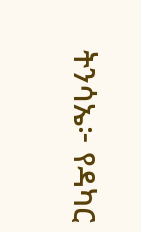ትንሳኤ፦ የዳካር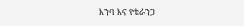እንባ እና የቴራንጋ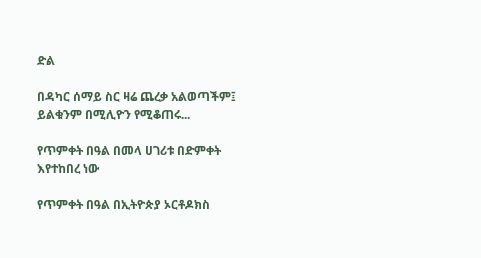ድል

በዳካር ሰማይ ስር ዛሬ ጨረቃ አልወጣችም፤ ይልቁንም በሚሊዮን የሚቆጠሩ...

የጥምቀት በዓል በመላ ሀገሪቱ በድምቀት እየተከበረ ነው

የጥምቀት በዓል በኢትዮጵያ ኦርቶዶክስ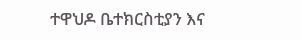ተዋህዶ ቤተክርስቲያን እና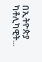በኢትዮጵያ ካቶሊካዊት...